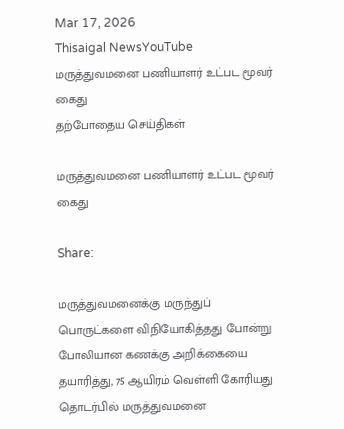Mar 17, 2026
Thisaigal NewsYouTube
மருத்துவமனை பணியாளர் உட்பட மூவர் கைது
தற்போதைய செய்திகள்

மருத்துவமனை பணியாளர் உட்பட மூவர் கைது

Share:

மருத்துவமனைக்கு மருந்துப் பொருட்களை விநியோகித்தது போன்று போலியான கணக்கு அறிக்கையை தயாரித்து, 75 ஆயிரம் வெள்ளி கோரியது தொடர்பில் மருத்துவமனை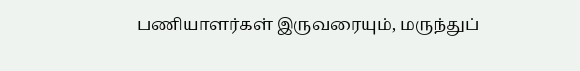பணியாளர்கள் இருவரையும், மருந்துப்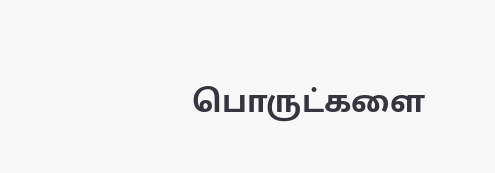பொருட்களை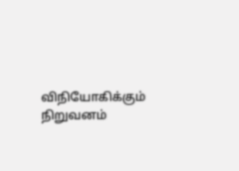விநியோகிக்கும் நிறுவனம்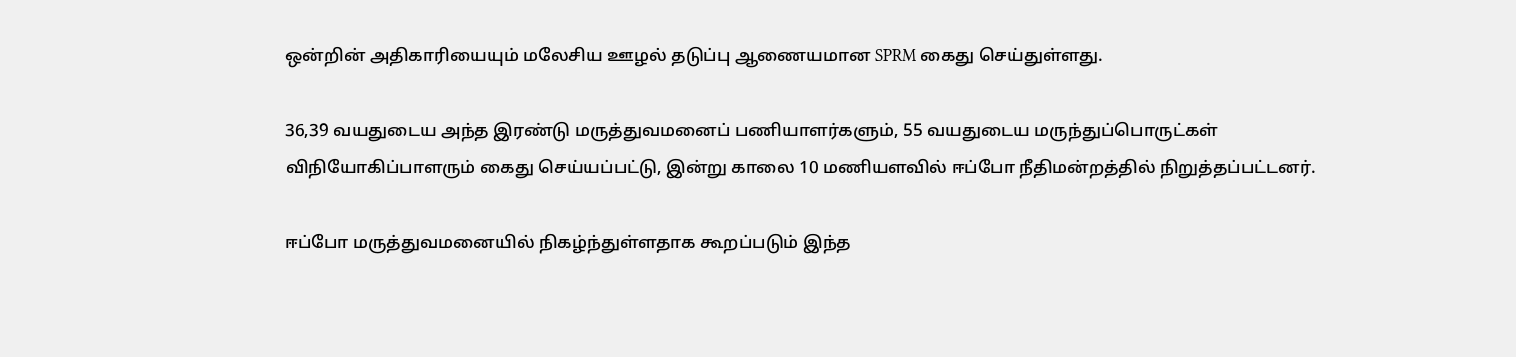ஒன்றின் அதிகாரியையும் மலேசிய ஊழல் தடுப்பு ஆணையமான SPRM கைது செய்துள்ளது.

36,39 வயதுடைய அந்த இரண்டு மருத்துவமனைப் பணியாளர்களும், 55 வயதுடைய மருந்துப்பொருட்கள் விநியோகிப்பாளரும் கைது செய்யப்பட்டு, இன்று காலை 10 மணியளவில் ஈப்போ நீதிமன்றத்தில் நிறுத்தப்பட்டனர்.

ஈப்போ மருத்துவமனையில் நிகழ்ந்துள்ளதாக கூறப்படும் இந்த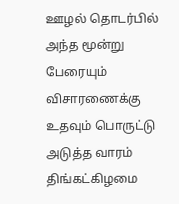ஊழல் தொடர்பில் அந்த மூன்று பேரையும் விசாரணைக்கு உதவும் பொருட்டு அடுத்த வாரம் திங்கட்கிழமை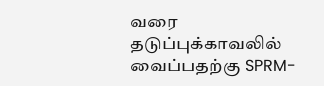வரை தடுப்புக்காவலில் வைப்பதற்கு SPRM-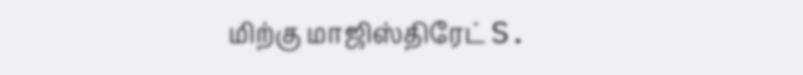மிற்கு மாஜிஸ்திரேட் S.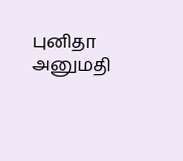புனிதா அனுமதி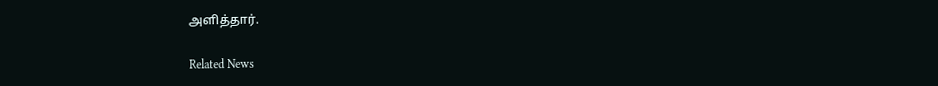அளித்தார்.

Related News